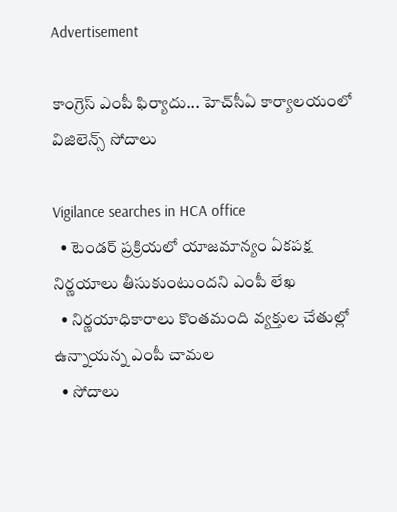Advertisement

కాంగ్రెస్ ఎంపీ ఫిర్యాదు... హెచ్‌సీఏ కార్యాలయంలో విజిలెన్స్ సోదాలు

Vigilance searches in HCA office
  • టెండర్ ప్రక్రియలో యాజమాన్యం ఏకపక్ష నిర్ణయాలు తీసుకుంటుందని ఎంపీ లేఖ
  • నిర్ణయాధికారాలు కొంతమంది వ్యక్తుల చేతుల్లో ఉన్నాయన్న ఎంపీ చామల
  • సోదాలు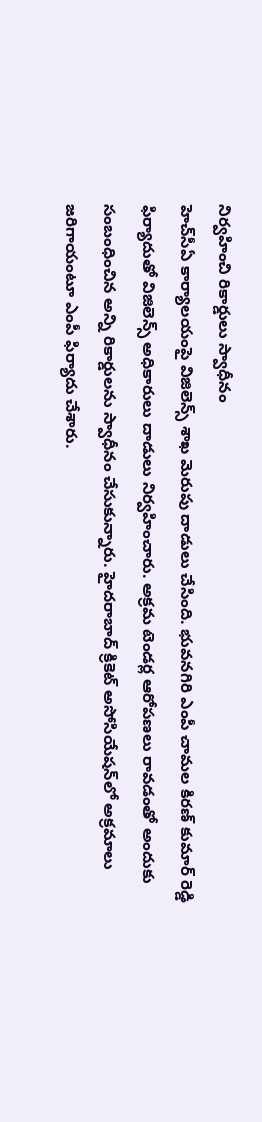నిర్వహించి రికార్డులు స్వాధీనం
హెచ్‌సీఏ కార్యాలయంపై విజిలెన్స్ శాఖ మెరుపు దాడులు చేసింది. భువనగిరి ఎంపీ చామల కిరణ్ కుమార్ రెడ్డి ఫిర్యాదుతో విజిలెన్స్ అధికారులు దాడులు నిర్వహించారు. అక్రమ టెండర్ల ఆరోపణలు రావడంతో అందుకు సంబంధించిన అన్ని రికార్డులను స్వాధీనం చేసుకున్నారు. హైదరాబాద్ క్రికెట్ అసోసియేషన్‌లో అక్రమాలు జరిగాయంటూ ఎంపీ ఫిర్యాదు చేశారు.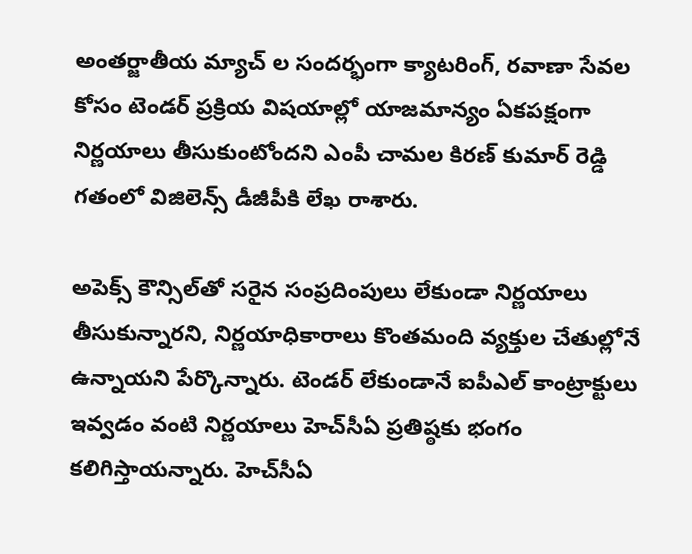అంతర్జాతీయ మ్యాచ్ ల సందర్భంగా క్యాటరింగ్, రవాణా సేవల కోసం టెండర్ ప్రక్రియ విషయాల్లో యాజమాన్యం ఏకపక్షంగా నిర్ణయాలు తీసుకుంటోందని ఎంపీ చామల కిరణ్ కుమార్ రెడ్డి గతంలో విజిలెన్స్ డీజీపీకి లేఖ రాశారు.

అపెక్స్ కౌన్సిల్‌తో సరైన సంప్రదింపులు లేకుండా నిర్ణయాలు తీసుకున్నారని, నిర్ణయాధికారాలు కొంతమంది వ్యక్తుల చేతుల్లోనే ఉన్నాయని పేర్కొన్నారు. టెండర్ లేకుండానే ఐపీఎల్ కాంట్రాక్టులు ఇవ్వడం వంటి నిర్ణయాలు హెచ్‌సీఏ ప్రతిష్ఠకు భంగం కలిగిస్తాయన్నారు. హెచ్‌సీఏ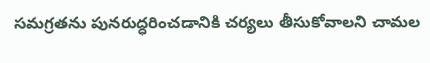సమగ్రతను పునరుద్ధరించడానికి చర్యలు తీసుకోవాలని చామల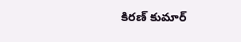కిరణ్ కుమార్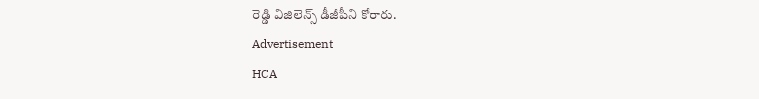రెడ్డి విజిలెన్స్ డీజీపీని కోరారు.
Advertisement
HCA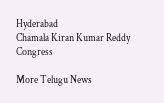Hyderabad
Chamala Kiran Kumar Reddy
Congress

More Telugu News